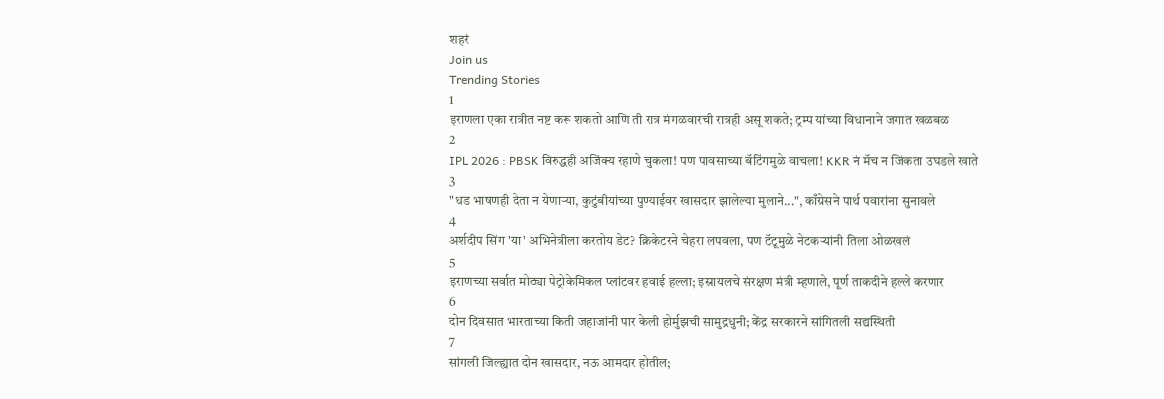शहरं
Join us
Trending Stories
1
इराणला एका रात्रीत नष्ट करू शकतो आणि ती रात्र मंगळवारची रात्रही असू शकते; ट्रम्प यांच्या विधानाने जगात खळबळ
2
IPL 2026 : PBSK विरुद्धही अजिंक्य रहाणे चुकला! पण पावसाच्या बॅटिंगमुळे वाचला! KKR नं मॅच न जिंकता उघडले खाते
3
"धड भाषणही देता न येणाऱ्या, कुटुंबीयांच्या पुण्याईवर खासदार झालेल्या मुलाने...", काँग्रेसने पार्थ पवारांना सुनावले
4
अर्शदीप सिंग 'या' अभिनेत्रीला करतोय डेट? क्रिकेटरने चेहरा लपवला, पण टॅटूमुळे नेटकऱ्यांनी तिला ओळखलं
5
इराणच्या सर्वात मोठ्या पेट्रोकेमिकल प्लांटवर हवाई हल्ला; इस्रायलचे संरक्षण मंत्री म्हणाले, पूर्ण ताकदीने हल्ले करणार
6
दोन दिवसात भारताच्या किती जहाजांनी पार केली होर्मुझची सामुद्रधुनी; केंद्र सरकारने सांगितली सद्यस्थिती
7
सांगली जिल्ह्यात दोन खासदार, नऊ आमदार होतील;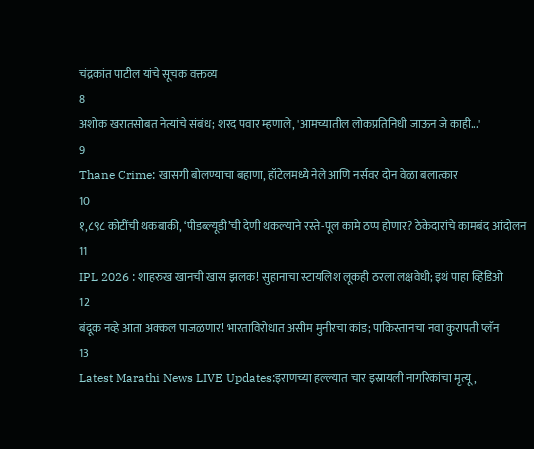चंद्रकांत पाटील यांचे सूचक वक्तव्य
8
अशोक खरातसोबत नेत्यांचे संबंध; शरद पवार म्हणाले, 'आमच्यातील लोकप्रतिनिधी जाऊन जे काही...'
9
Thane Crime: खासगी बोलण्याचा बहाणा, हॉटेलमध्ये नेले आणि नर्सवर दोन वेळा बलात्कार
10
१,८९८ कोटींची थकबाकी, ‘पीडब्ल्यूडी’ची देणी थकल्याने रस्ते-पूल कामे ठप्प होणार? ठेकेदारांचे कामबंद आंदोलन
11
IPL 2026 : शाहरुख खानची खास झलक! सुहानाचा स्टायलिश लूकही ठरला लक्षवेधी; इथं पाहा व्हिडिओ
12
बंदूक नव्हे आता अक्कल पाजळणार! भारताविरोधात असीम मुनीरचा कांड; पाकिस्तानचा नवा कुरापती प्लॅन
13
Latest Marathi News LIVE Updates:इराणच्या हल्ल्यात चार इस्रायली नागरिकांचा मृत्यू,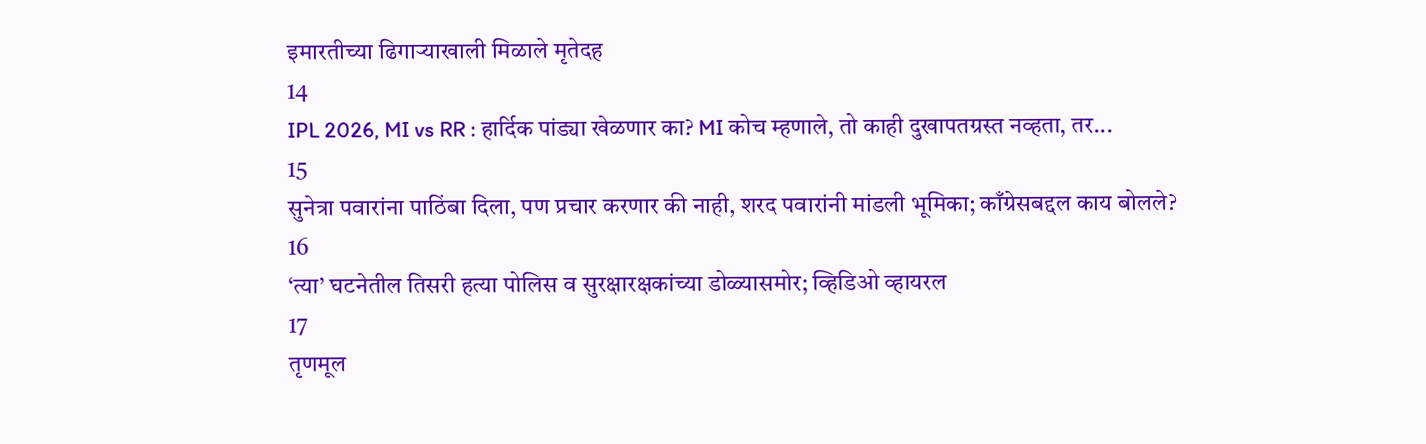इमारतीच्या ढिगाऱ्याखाली मिळाले मृतेदह
14
IPL 2026, MI vs RR : हार्दिक पांड्या खेळणार का? MI कोच म्हणाले, तो काही दुखापतग्रस्त नव्हता, तर...
15
सुनेत्रा पवारांना पाठिंबा दिला, पण प्रचार करणार की नाही, शरद पवारांनी मांडली भूमिका; काँग्रेसबद्दल काय बोलले?
16
‘त्या’ घटनेतील तिसरी हत्या पोलिस व सुरक्षारक्षकांच्या डोळ्यासमोर; व्हिडिओ व्हायरल
17
तृणमूल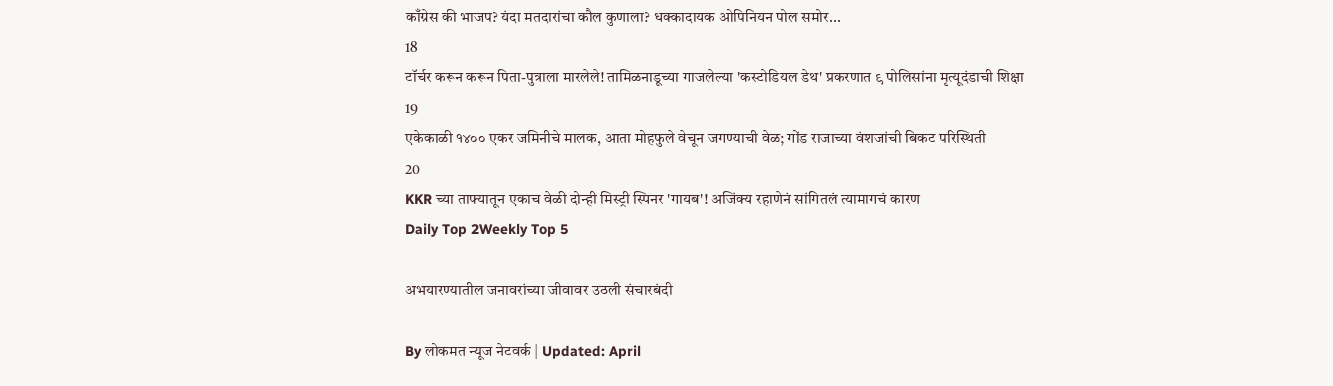काँग्रेस की भाजप? यंदा मतदारांचा कौल कुणाला? धक्कादायक ओपिनियन पोल समोर...
18
टॉर्चर करून करून पिता-पुत्राला मारलेले! तामिळनाडूच्या गाजलेल्या 'कस्टोडियल डेथ' प्रकरणात ९ पोलिसांना मृत्यूदंडाची शिक्षा
19
एकेकाळी १४०० एकर जमिनीचे मालक, आता मोहफुले वेचून जगण्याची वेळ; गोंड राजाच्या वंशजांची बिकट परिस्थिती
20
KKR च्या ताफ्यातून एकाच वेळी दोन्ही मिस्ट्री स्पिनर 'गायब'! अजिंक्य रहाणेनं सांगितलं त्यामागचं कारण
Daily Top 2Weekly Top 5

अभयारण्यातील जनावरांच्या जीवावर उठली संचारबंदी

By लोकमत न्यूज नेटवर्क | Updated: April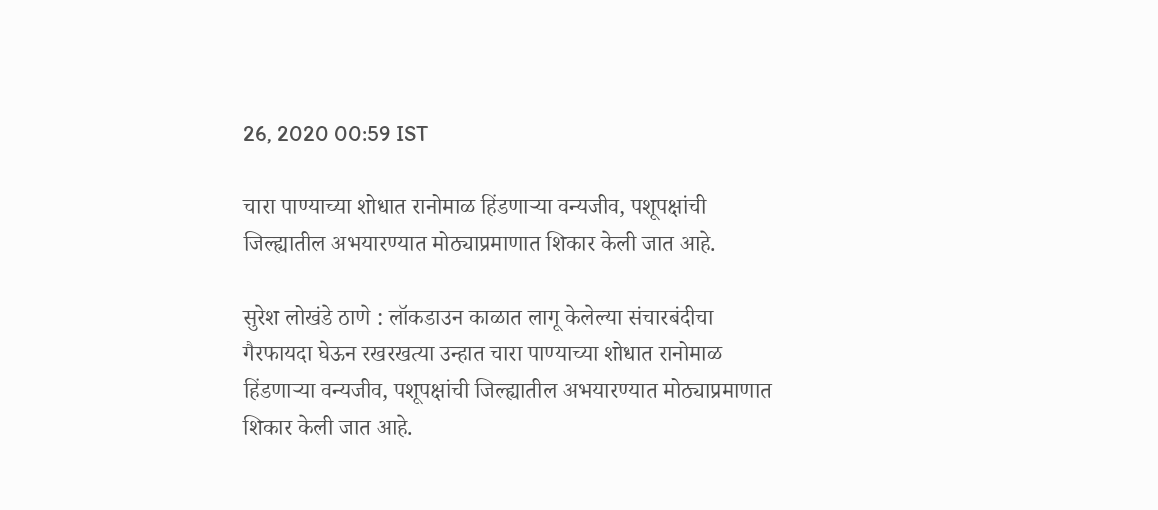26, 2020 00:59 IST

चारा पाण्याच्या शोधात रानोमाळ हिंडणाऱ्या वन्यजीव, पशूपक्षांची जिल्ह्यातील अभयारण्यात मोठ्याप्रमाणात शिकार केली जात आहे.

सुरेश लोखंडे ठाणे : लॉकडाउन काळात लागू केलेल्या संचारबंदीचा गैरफायदा घेऊन रखरखत्या उन्हात चारा पाण्याच्या शोधात रानोमाळ हिंडणाऱ्या वन्यजीव, पशूपक्षांची जिल्ह्यातील अभयारण्यात मोठ्याप्रमाणात शिकार केली जात आहे.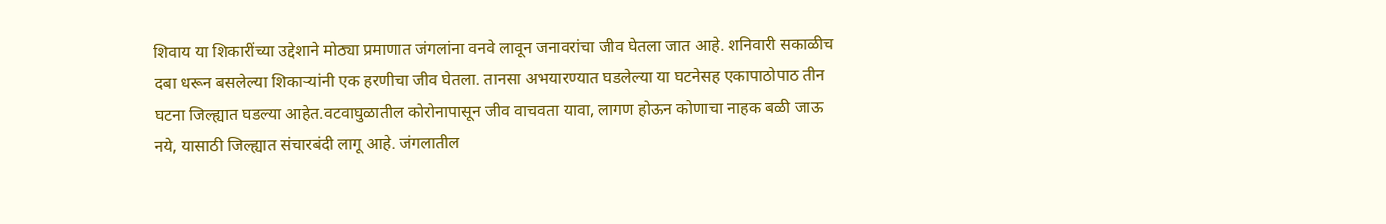शिवाय या शिकारींच्या उद्देशाने मोठ्या प्रमाणात जंगलांना वनवे लावून जनावरांचा जीव घेतला जात आहे. शनिवारी सकाळीच दबा धरून बसलेल्या शिकाऱ्यांनी एक हरणीचा जीव घेतला. तानसा अभयारण्यात घडलेल्या या घटनेसह एकापाठोपाठ तीन घटना जिल्ह्यात घडल्या आहेत.वटवाघुळातील कोरोनापासून जीव वाचवता यावा, लागण होऊन कोणाचा नाहक बळी जाऊ नये, यासाठी जिल्ह्यात संचारबंदी लागू आहे. जंगलातील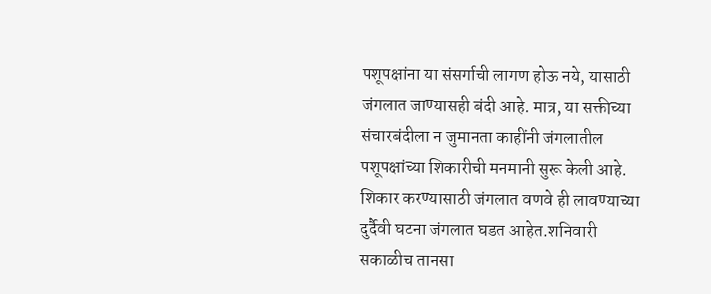पशूपक्षांना या संसर्गाची लागण होऊ नये, यासाठी जंगलात जाण्यासही बंदी आहे. मात्र, या सक्तीच्या संचारबंदीला न जुमानता काहींनी जंगलातील पशूपक्षांच्या शिकारीची मनमानी सुरू केली आहे. शिकार करण्यासाठी जंगलात वणवे ही लावण्याच्या दुर्दैवी घटना जंगलात घडत आहेत.शनिवारी सकाळीच तानसा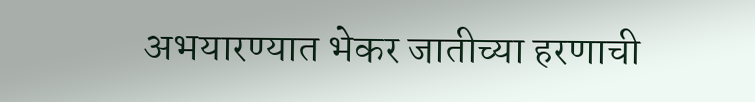अभयारण्यात भेकर जातीच्या हरणाची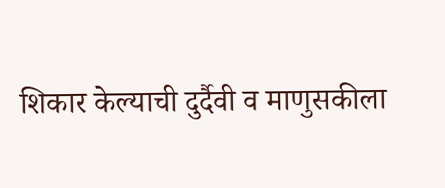शिकार केल्याची दुर्दैवी व माणुसकीला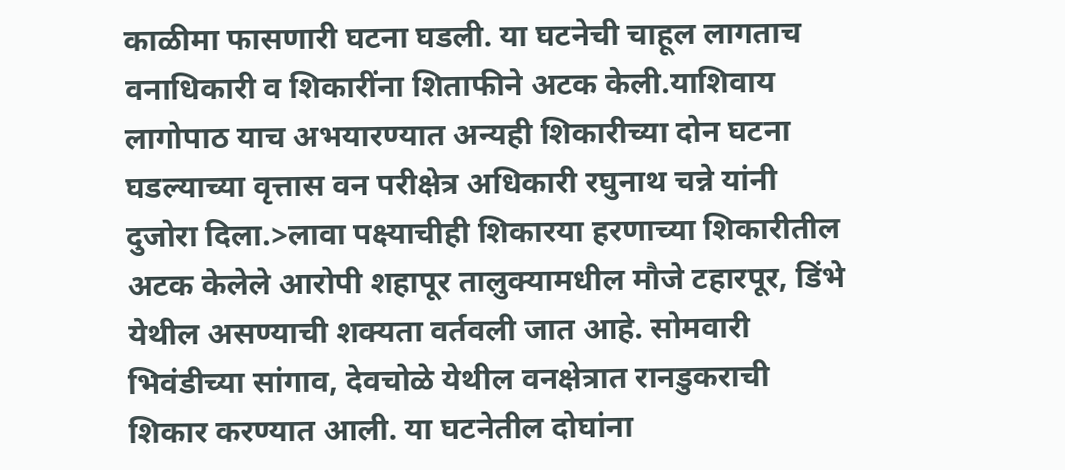काळीमा फासणारी घटना घडली. या घटनेची चाहूल लागताच वनाधिकारी व शिकारींना शिताफीने अटक केली.याशिवाय लागोपाठ याच अभयारण्यात अन्यही शिकारीच्या दोन घटना घडल्याच्या वृत्तास वन परीक्षेत्र अधिकारी रघुनाथ चन्ने यांनी दुजोरा दिला.>लावा पक्ष्याचीही शिकारया हरणाच्या शिकारीतील अटक केलेले आरोपी शहापूर तालुक्यामधील मौजे टहारपूर, डिंभे येथील असण्याची शक्यता वर्तवली जात आहे. सोमवारी भिवंडीच्या सांगाव, देवचोळे येथील वनक्षेत्रात रानडुकराची शिकार करण्यात आली. या घटनेतील दोघांना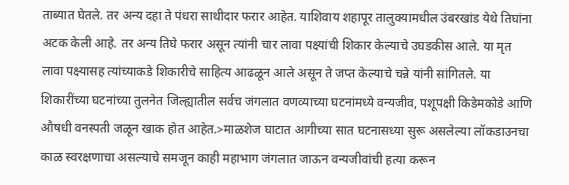ताब्यात घेतले. तर अन्य दहा ते पंधरा साथीदार फरार आहेत. याशिवाय शहापूर तालुक्यामधील उंबरखांड येथे तिघांना अटक केली आहे. तर अन्य तिघे फरार असून त्यांनी चार लावा पक्ष्यांची शिकार केल्याचे उघडकीस आले. या मृत लावा पक्ष्यासह त्यांच्याकडे शिकारीचे साहित्य आढळून आले असून ते जप्त केल्याचे चन्ने यांनी सांगितले. या शिकारींच्या घटनांच्या तुलनेत जिल्ह्यातील सर्वच जंगलात वणव्याच्या घटनांमध्ये वन्यजीव, पशूपक्षी किडेमकोडे आणि औषधी वनस्पती जळून खाक होत आहेत.>माळशेज घाटात आगीच्या सात घटनासध्या सुरू असलेल्या लॉकडाउनचा काळ स्वरक्षणाचा असल्याचे समजून काही महाभाग जंगलात जाऊन वन्यजीवांची हत्या करून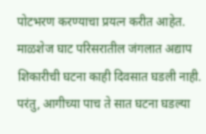पोटभरण करण्याचा प्रयत्न करीत आहेत. माळशेज घाट परिसरातील जंगलात अद्याप शिकारीची घटना काही दिवसात घडली नाही. परंतु, आगीच्या पाच ते सात घटना घडल्या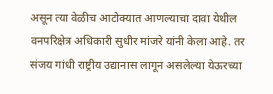असून त्या वेळीच आटोक्यात आणल्याचा दावा येथील वनपरिक्षेत्र अधिकारी सुधीर मांजरे यांनी केला आहे. तर संजय गांधी राष्ट्रीय उद्यानास लागून असलेल्या येऊरच्या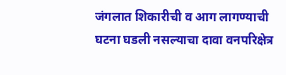जंगलात शिकारीची व आग लागण्याची घटना घडली नसल्याचा दावा वनपरिक्षेत्र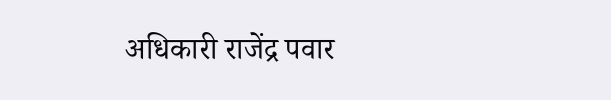अधिकारी राजेंद्र पवार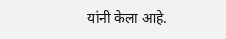यांनी केला आहे.